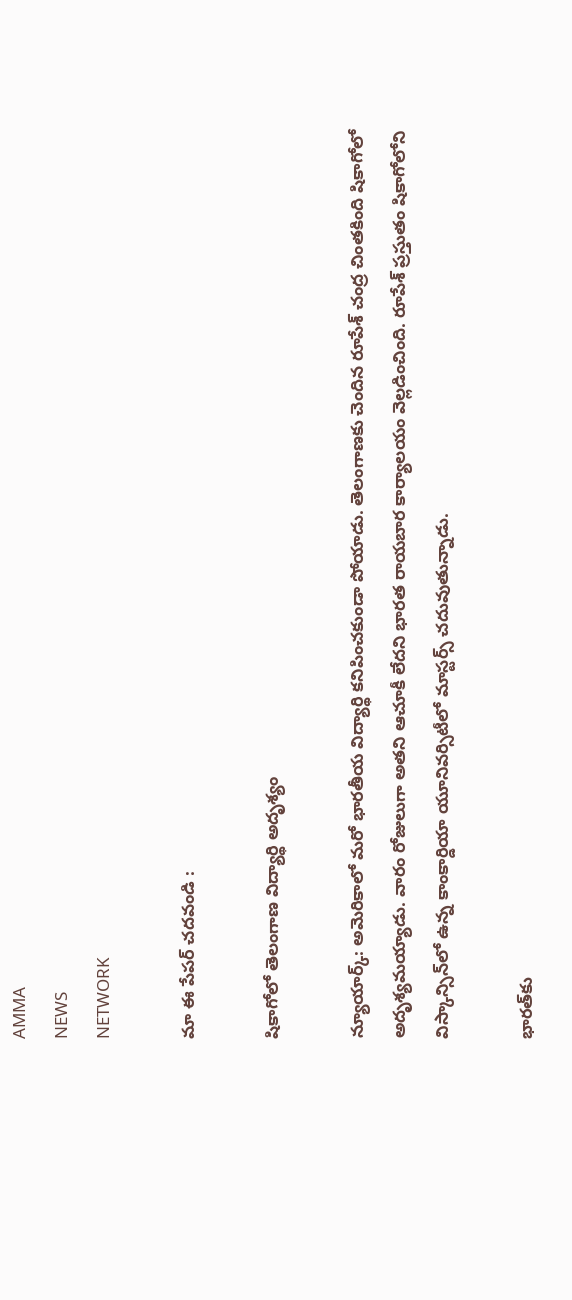AMMA
NEWS
NETWORK

మా ఈ పేపర్ చదవండి :

షికాగోలో తెలంగాణ విద్యార్థి అదృశ్యం

న్యూయార్క్‌: అమెరికాలో మరో భారతీయ విద్యార్థి కనిపించకుండా పోయాడు. తెలంగాణకు చెందిన రూపేశ్‌ చంద్ర చింతకింది షికాగోలో అదృశ్యమయ్యాడు. వారం రోజులుగా అతని ఆచూకీ లేదని భారత రాయబార కార్యాలయం వెల్లడించింది. రూపేశ్‌ ప్రస్తుతం షికాగోలోని విస్కాన్సిన్‌లో ఉన్న కాంకార్డియా యూనివర్సిటీలో మాస్టర్స్‌ చదువుతున్నాడు.

భారత్‌కు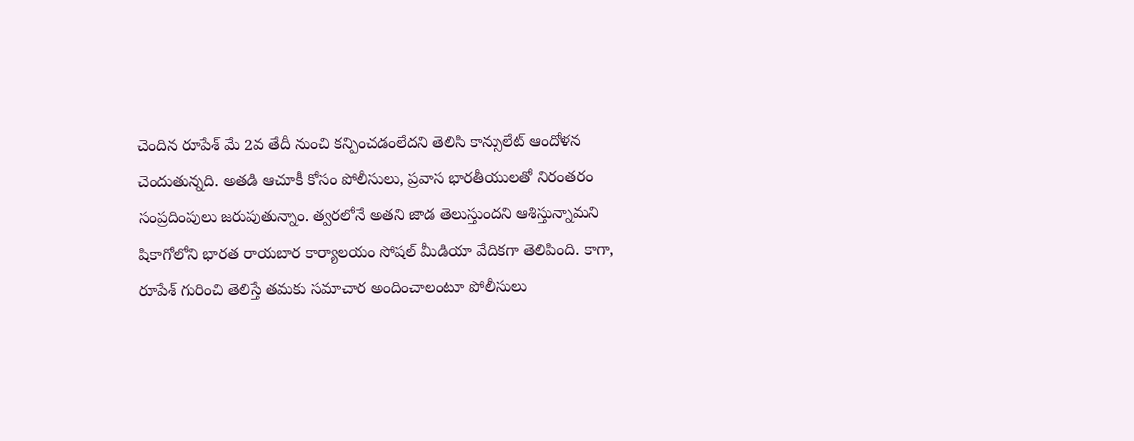చెందిన రూపేశ్‌ మే 2వ తేదీ నుంచి కన్పించడంలేదని తెలిసి కాన్సులేట్‌ ఆందోళన చెందుతున్నది. అతడి ఆచూకీ కోసం పోలీసులు, ప్రవాస భారతీయులతో నిరంతరం సంప్రదింపులు జరుపుతున్నాం. త్వరలోనే అతని జాడ తెలుస్తుందని ఆశిస్తున్నామని షికాగోలోని భారత రాయబార కార్యాలయం సోషల్ మీడియా వేదికగా తెలిపింది. కాగా, రూపేశ్‌ గురించి తెలిస్తే తమకు సమాచార అందించాలంటూ పోలీసులు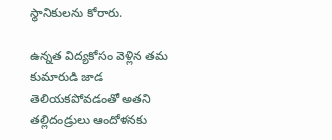స్థానికులను కోరారు.

ఉన్నత విద్యకోసం వెళ్లిన తమ కుమారుడి జాడ తెలియకపోవడంతో అతని తల్లిదండ్రులు ఆందోళనకు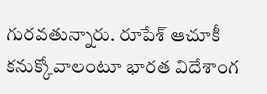గురవతున్నారు. రూపేశ్‌ ఆచూకీ కనుక్కోవాలంటూ భారత విదేశాంగ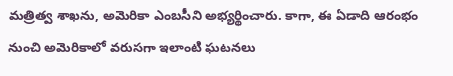మత్రిత్వ శాఖను, అమెరికా ఎంబసీని అభ్యర్థించారు. కాగా, ఈ ఏడాది ఆరంభం నుంచి అమెరికాలో వరుసగా ఇలాంటి ఘటనలు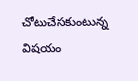చోటుచేసకుంటున్న విషయం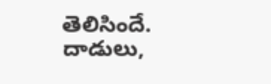తెలిసిందే. దాడులు,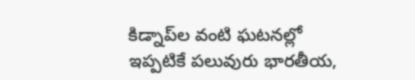కిడ్నాప్‌ల వంటి ఘటనల్లో ఇప్పటికే పలువురు భారతీయ,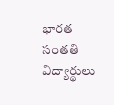భారత సంతతి విద్యార్థులు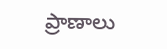ప్రాణాలు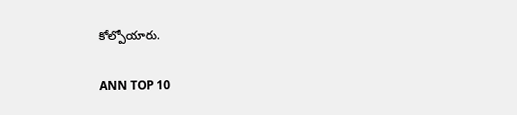కోల్పోయారు.

ANN TOP 10